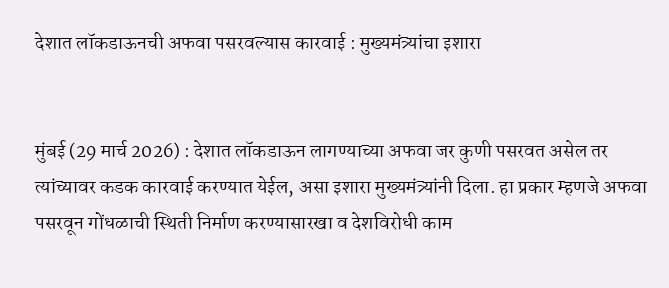देशात लॉकडाऊनची अफवा पसरवल्यास कारवाई : मुख्यमंत्र्यांचा इशारा


मुंबई (29 मार्च 2026) : देशात लॉकडाऊन लागण्याच्या अफवा जर कुणी पसरवत असेल तर त्यांच्यावर कडक कारवाई करण्यात येईल, असा इशारा मुख्यमंत्र्यांनी दिला. हा प्रकार म्हणजे अफवा पसरवून गोंधळाची स्थिती निर्माण करण्यासारखा व देशविरोधी काम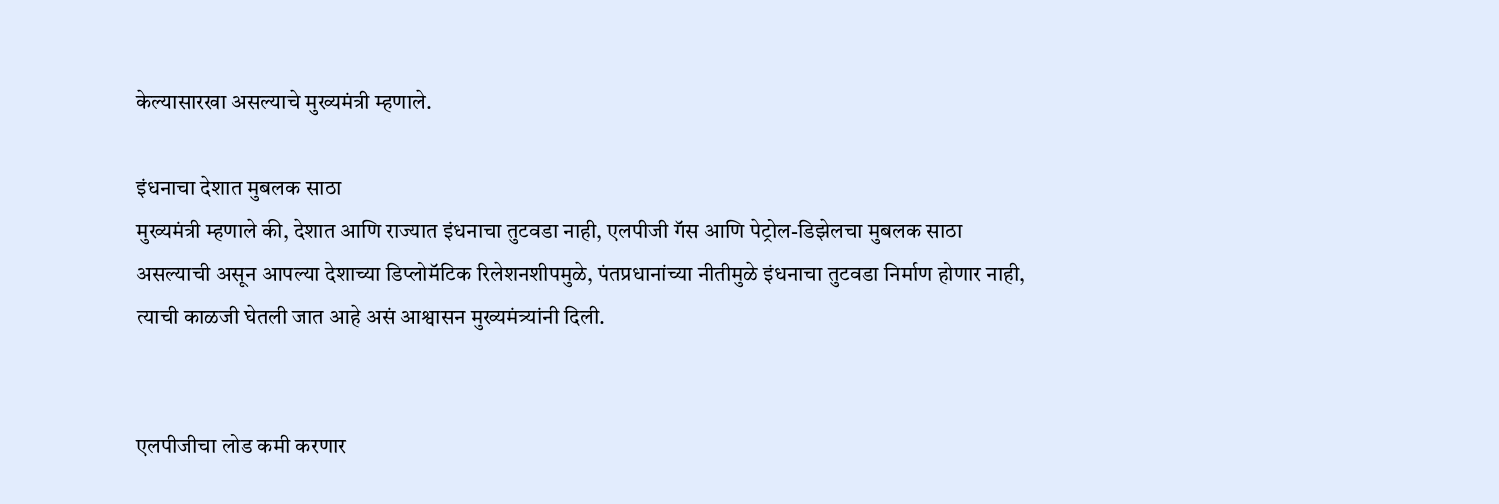केल्यासारखा असल्याचे मुख्यमंत्री म्हणाले.

इंधनाचा देशात मुबलक साठा
मुख्यमंत्री म्हणाले की, देशात आणि राज्यात इंधनाचा तुटवडा नाही, एलपीजी गॅस आणि पेट्रोल-डिझेलचा मुबलक साठा असल्याची असून आपल्या देशाच्या डिप्लोमॅटिक रिलेशनशीपमुळे, पंतप्रधानांच्या नीतीमुळे इंधनाचा तुटवडा निर्माण होणार नाही, त्याची काळजी घेतली जात आहे असं आश्वासन मुख्यमंत्र्यांनी दिली.


एलपीजीचा लोड कमी करणार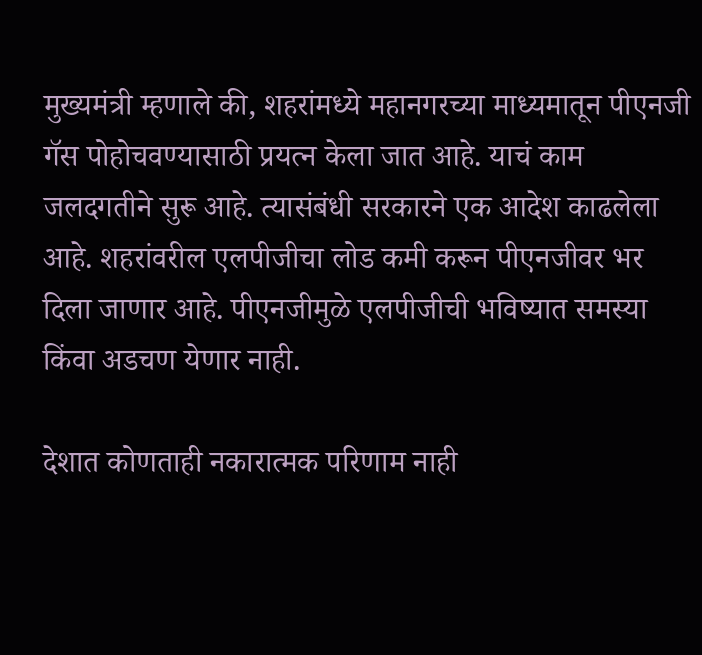मुख्यमंत्री म्हणाले की, शहरांमध्ये महानगरच्या माध्यमातून पीएनजी गॅस पोहोचवण्यासाठी प्रयत्न केला जात आहे. याचं काम जलदगतीने सुरू आहे. त्यासंबंधी सरकारने एक आदेश काढलेला आहे. शहरांवरील एलपीजीचा लोड कमी करून पीएनजीवर भर दिला जाणार आहे. पीएनजीमुळे एलपीजीची भविष्यात समस्या किंवा अडचण येणार नाही.

देशात कोणताही नकारात्मक परिणाम नाही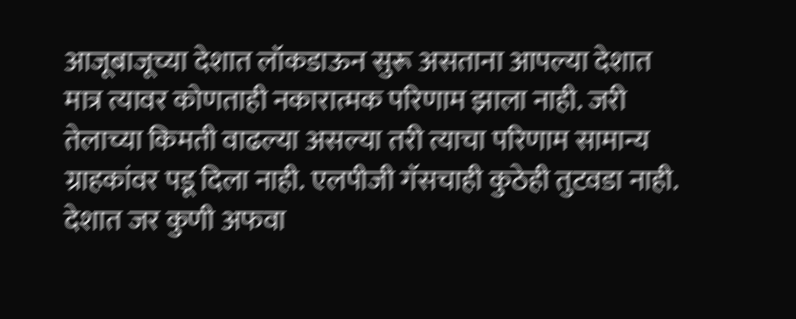आजूबाजूच्या देशात लॉकडाऊन सुरू असताना आपल्या देशात मात्र त्यावर कोणताही नकारात्मक परिणाम झाला नाही. जरी तेलाच्या किमती वाढल्या असल्या तरी त्याचा परिणाम सामान्य ग्राहकांवर पडू दिला नाही. एलपीजी गॅसचाही कुठेही तुटवडा नाही. देशात जर कुणी अफवा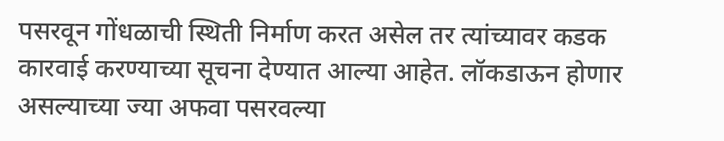पसरवून गोंधळाची स्थिती निर्माण करत असेल तर त्यांच्यावर कडक कारवाई करण्याच्या सूचना देण्यात आल्या आहेत. लॉकडाऊन होणार असल्याच्या ज्या अफवा पसरवल्या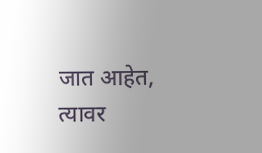जात आहेत, त्यावर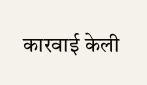कारवाई केली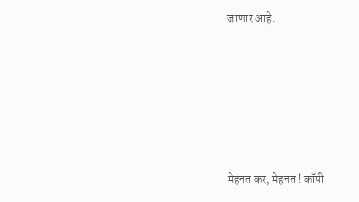जाणार आहे.






मेहनत कर, मेहनत ! कॉपी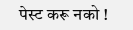पेस्ट करू नको !